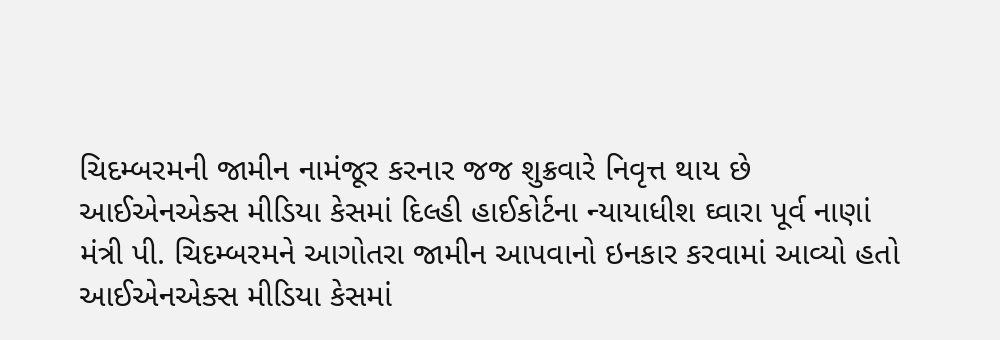ચિદમ્બરમની જામીન નામંજૂર કરનાર જજ શુક્રવારે નિવૃત્ત થાય છે
આઈએનએક્સ મીડિયા કેસમાં દિલ્હી હાઈકોર્ટના ન્યાયાધીશ ઘ્વારા પૂર્વ નાણાં મંત્રી પી. ચિદમ્બરમને આગોતરા જામીન આપવાનો ઇનકાર કરવામાં આવ્યો હતો
આઈએનએક્સ મીડિયા કેસમાં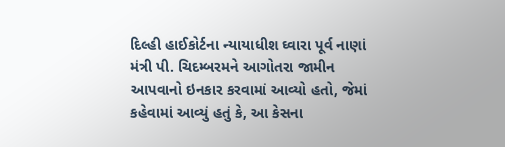દિલ્હી હાઈકોર્ટના ન્યાયાધીશ ઘ્વારા પૂર્વ નાણાં મંત્રી પી. ચિદમ્બરમને આગોતરા જામીન આપવાનો ઇનકાર કરવામાં આવ્યો હતો, જેમાં કહેવામાં આવ્યું હતું કે, આ કેસના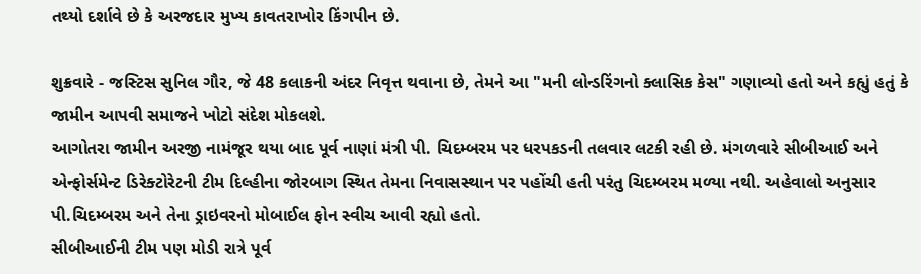તથ્યો દર્શાવે છે કે અરજદાર મુખ્ય કાવતરાખોર કિંગપીન છે.

શુક્રવારે - જસ્ટિસ સુનિલ ગૌર, જે 48 કલાકની અંદર નિવૃત્ત થવાના છે, તેમને આ "મની લોન્ડરિંગનો ક્લાસિક કેસ" ગણાવ્યો હતો અને કહ્યું હતું કે જામીન આપવી સમાજને ખોટો સંદેશ મોકલશે.
આગોતરા જામીન અરજી નામંજૂર થયા બાદ પૂર્વ નાણાં મંત્રી પી. ચિદમ્બરમ પર ધરપકડની તલવાર લટકી રહી છે. મંગળવારે સીબીઆઈ અને એન્ફોર્સમેન્ટ ડિરેક્ટોરેટની ટીમ દિલ્હીના જોરબાગ સ્થિત તેમના નિવાસસ્થાન પર પહોંચી હતી પરંતુ ચિદમ્બરમ મળ્યા નથી. અહેવાલો અનુસાર પી.ચિદમ્બરમ અને તેના ડ્રાઇવરનો મોબાઈલ ફોન સ્વીચ આવી રહ્યો હતો.
સીબીઆઈની ટીમ પણ મોડી રાત્રે પૂર્વ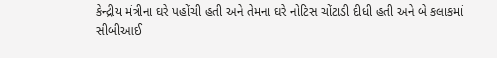કેન્દ્રીય મંત્રીના ઘરે પહોંચી હતી અને તેમના ઘરે નોટિસ ચોંટાડી દીધી હતી અને બે કલાકમાં સીબીઆઈ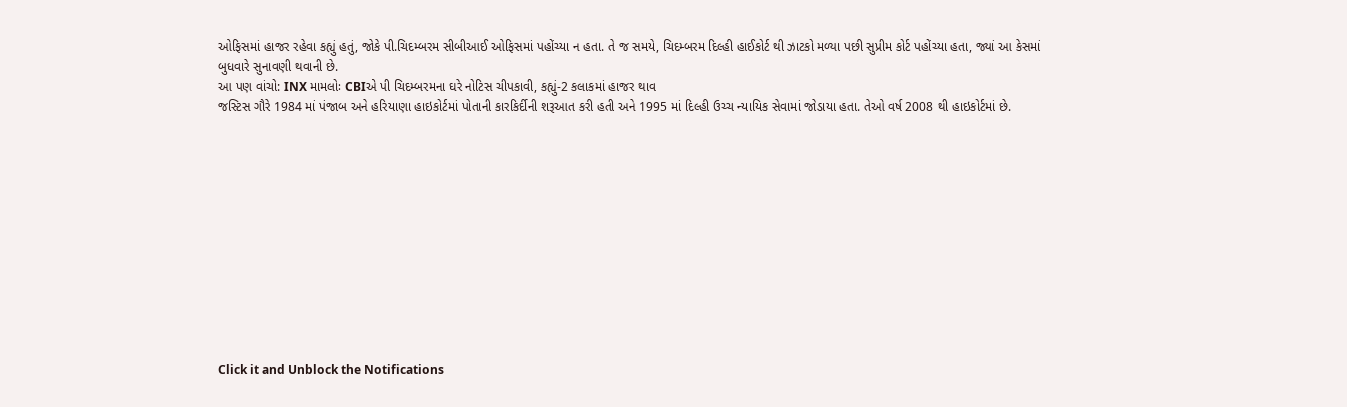ઓફિસમાં હાજર રહેવા કહ્યું હતું, જોકે પી.ચિદમ્બરમ સીબીઆઈ ઓફિસમાં પહોંચ્યા ન હતા. તે જ સમયે, ચિદમ્બરમ દિલ્હી હાઈકોર્ટ થી ઝાટકો મળ્યા પછી સુપ્રીમ કોર્ટ પહોંચ્યા હતા, જ્યાં આ કેસમાં બુધવારે સુનાવણી થવાની છે.
આ પણ વાંચો: INX મામલોઃ CBIએ પી ચિદમ્બરમના ઘરે નોટિસ ચીપકાવી, કહ્યું-2 કલાકમાં હાજર થાવ
જસ્ટિસ ગૌરે 1984 માં પંજાબ અને હરિયાણા હાઇકોર્ટમાં પોતાની કારકિર્દીની શરૂઆત કરી હતી અને 1995 માં દિલ્હી ઉચ્ચ ન્યાયિક સેવામાં જોડાયા હતા. તેઓ વર્ષ 2008 થી હાઇકોર્ટમાં છે.












Click it and Unblock the Notifications